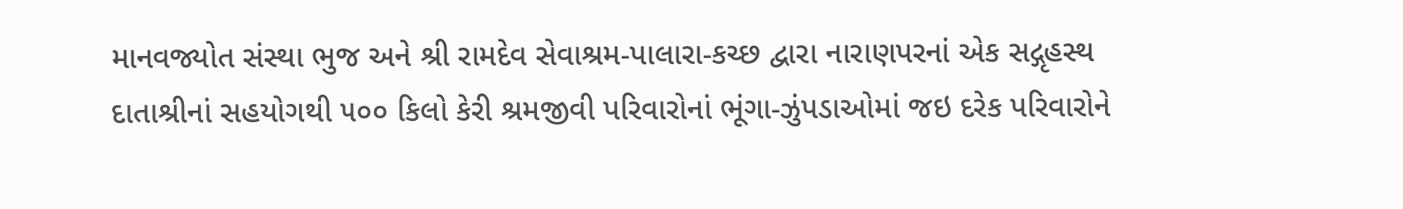માનવજ્યોત સંસ્થા ભુજ અને શ્રી રામદેવ સેવાશ્રમ-પાલારા-કચ્છ દ્વારા નારાણપરનાં એક સદ્ગૃહસ્થ દાતાશ્રીનાં સહયોગથી ૫૦૦ કિલો કેરી શ્રમજીવી પરિવારોનાં ભૂંગા-ઝુંપડાઓમાં જઇ દરેક પરિવારોને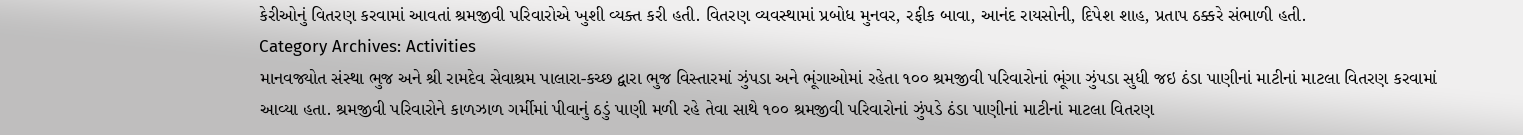કેરીઓનું વિતરણ કરવામાં આવતાં શ્રમજીવી પરિવારોએ ખુશી વ્યક્ત કરી હતી. વિતરણ વ્યવસ્થામાં પ્રબોધ મુનવર, રફીક બાવા, આનંદ રાયસોની, દિપેશ શાહ, પ્રતાપ ઠક્કરે સંભાળી હતી.
Category Archives: Activities
માનવજ્યોત સંસ્થા ભુજ અને શ્રી રામદેવ સેવાશ્રમ પાલારા-કચ્છ દ્વારા ભુજ વિસ્તારમાં ઝુંપડા અને ભૂંગાઓમાં રહેતા ૧૦૦ શ્રમજીવી પરિવારોનાં ભૂંગા ઝુંપડા સુધી જઇ ઠંડા પાણીનાં માટીનાં માટલા વિતરણ કરવામાં આવ્યા હતા. શ્રમજીવી પરિવારોને કાળઝાળ ગર્મીમાં પીવાનું ઠડું પાણી મળી રહે તેવા સાથે ૧૦૦ શ્રમજીવી પરિવારોનાં ઝુંપડે ઠંડા પાણીનાં માટીનાં માટલા વિતરણ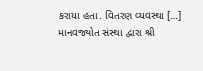કરાયા હતા. વિતરણ વ્યવસ્થા […]
માનવજ્યોત સંસ્થા દ્વારા શ્રી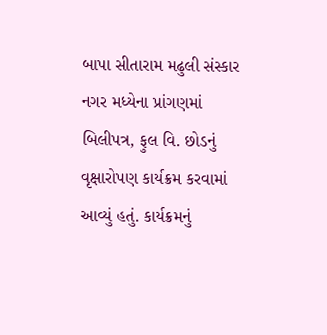બાપા સીતારામ મઢુલી સંસ્કાર નગર મધ્યેના પ્રાંગણમાં બિલીપત્ર, ફુલ વિ. છોડનું વૃક્ષારોપણ કાર્યક્રમ કરવામાં આવ્યું હતું. કાર્યક્રમનું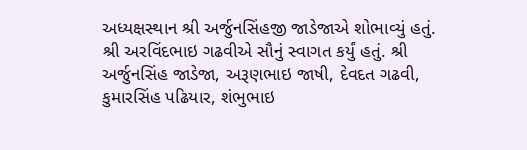અધ્યક્ષસ્થાન શ્રી અર્જુનસિંહજી જાડેજાએ શોભાવ્યું હતું. શ્રી અરવિંદભાઇ ગઢવીએ સૌનું સ્વાગત કર્યું હતું. શ્રી અર્જુનસિંહ જાડેજા, અરૂણભાઇ જાષી, દેવદત ગઢવી, કુમારસિંહ પઢિયાર, શંભુભાઇ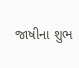જાષીના શુભ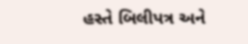હસ્તે બિલીપત્ર અને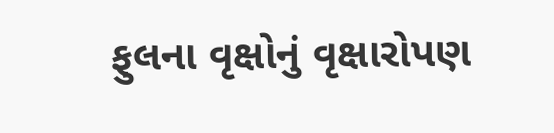ફુલના વૃક્ષોનું વૃક્ષારોપણ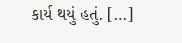કાર્ય થયું હતું. […]